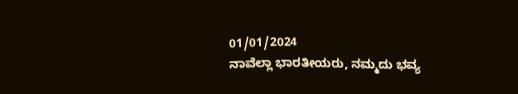01/01/2024
ನಾವೆಲ್ಲಾ ಭಾರತೀಯರು, ನಮ್ಮದು ಭವ್ಯ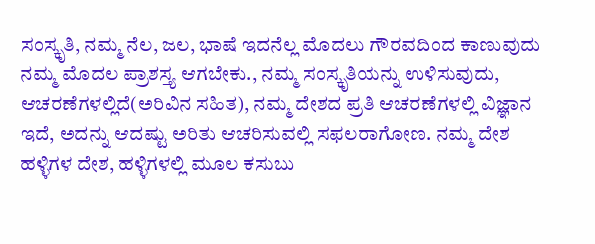ಸಂಸ್ಕೃತಿ, ನಮ್ಮ ನೆಲ, ಜಲ, ಭಾಷೆ ಇದನೆಲ್ಲ ಮೊದಲು ಗೌರವದಿಂದ ಕಾಣುವುದು ನಮ್ಮ ಮೊದಲ ಪ್ರಾಶಸ್ತ್ಯ ಆಗಬೇಕು., ನಮ್ಮ ಸಂಸ್ಕೃತಿಯನ್ನು ಉಳಿಸುವುದು, ಆಚರಣೆಗಳಲ್ಲಿದೆ(ಅರಿವಿನ ಸಹಿತ), ನಮ್ಮ ದೇಶದ ಪ್ರತಿ ಆಚರಣೆಗಳಲ್ಲಿ ವಿಜ್ಞಾನ ಇದೆ, ಅದನ್ನು ಆದಷ್ಟು ಅರಿತು ಆಚರಿಸುವಲ್ಲಿ ಸಫಲರಾಗೋಣ. ನಮ್ಮ ದೇಶ ಹಳ್ಳಿಗಳ ದೇಶ, ಹಳ್ಳಿಗಳಲ್ಲಿ ಮೂಲ ಕಸುಬು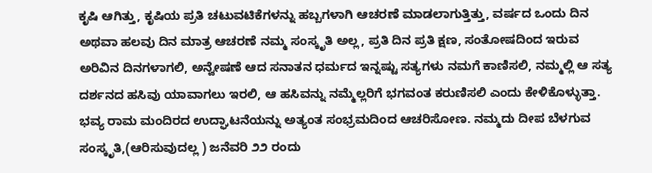ಕೃಷಿ ಆಗಿತ್ತು, ಕೃಷಿಯ ಪ್ರತಿ ಚಟುವಟಿಕೆಗಳನ್ನು ಹಬ್ಬಗಳಾಗಿ ಆಚರಣೆ ಮಾಡಲಾಗುತ್ತಿತ್ತು, ವರ್ಷದ ಒಂದು ದಿನ ಅಥವಾ ಹಲವು ದಿನ ಮಾತ್ರ ಆಚರಣೆ ನಮ್ಮ ಸಂಸ್ಕೃತಿ ಅಲ್ಲ, ಪ್ರತಿ ದಿನ ಪ್ರತಿ ಕ್ಷಣ, ಸಂತೋಷದಿಂದ ಇರುವ ಅರಿವಿನ ದಿನಗಳಾಗಲಿ, ಅನ್ವೇಷಣೆ ಆದ ಸನಾತನ ಧರ್ಮದ ಇನ್ನಷ್ಟು ಸತ್ಯಗಳು ನಮಗೆ ಕಾಣಿಸಲಿ, ನಮ್ಮಲ್ಲಿ ಆ ಸತ್ಯ ದರ್ಶನದ ಹಸಿವು ಯಾವಾಗಲು ಇರಲಿ, ಆ ಹಸಿವನ್ನು ನಮ್ಮೆಲ್ಲರಿಗೆ ಭಗವಂತ ಕರುಣಿಸಲಿ ಎಂದು ಕೇಳಿಕೊಳ್ಳುತ್ತಾ.
ಭವ್ಯ ರಾಮ ಮಂದಿರದ ಉದ್ಘಾಟನೆಯನ್ನು ಅತ್ಯಂತ ಸಂಭ್ರಮದಿಂದ ಆಚರಿಸೋಣ. ನಮ್ಮದು ದೀಪ ಬೆಳಗುವ ಸಂಸ್ಕೃತಿ,(ಆರಿಸುವುದಲ್ಲ ) ಜನೆವರಿ ೨೨ ರಂದು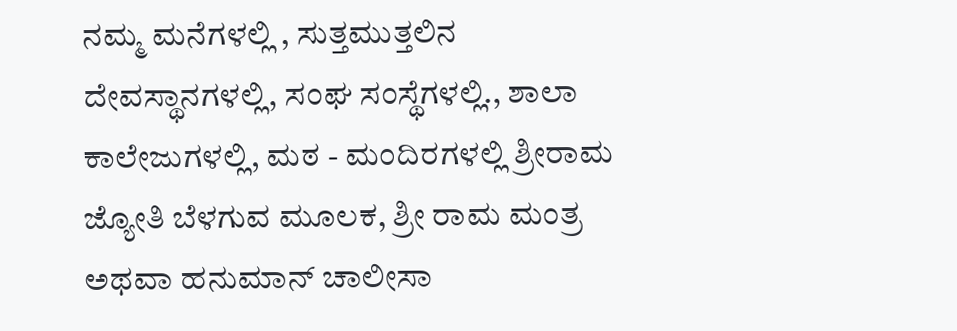ನಮ್ಮ ಮನೆಗಳಲ್ಲಿ , ಸುತ್ತಮುತ್ತಲಿನ ದೇವಸ್ಥಾನಗಳಲ್ಲಿ, ಸಂಘ ಸಂಸ್ಥೆಗಳಲ್ಲಿ., ಶಾಲಾ ಕಾಲೇಜುಗಳಲ್ಲಿ, ಮಠ - ಮಂದಿರಗಳಲ್ಲಿ ಶ್ರೀರಾಮ ಜ್ಯೋತಿ ಬೆಳಗುವ ಮೂಲಕ, ಶ್ರೀ ರಾಮ ಮಂತ್ರ ಅಥವಾ ಹನುಮಾನ್ ಚಾಲೀಸಾ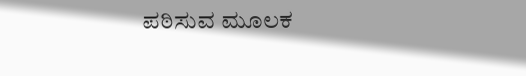ಪಠಿಸುವ ಮೂಲಕ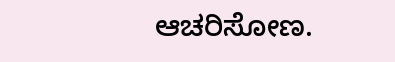ಆಚರಿಸೋಣ.